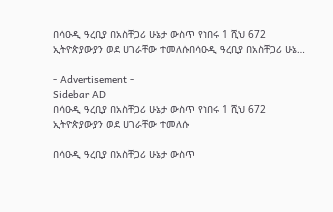በሳዑዲ ዓረቢያ በአስቸጋሪ ሁኔታ ውስጥ የነበሩ 1 ሺህ 672 ኢትዮጵያውያን ወደ ሀገራቸው ተመለሱበሳዑዲ ዓረቢያ በአስቸጋሪ ሁኔ…

- Advertisement -
Sidebar AD
በሳዑዲ ዓረቢያ በአስቸጋሪ ሁኔታ ውስጥ የነበሩ 1 ሺህ 672 ኢትዮጵያውያን ወደ ሀገራቸው ተመለሱ

በሳዑዲ ዓረቢያ በአስቸጋሪ ሁኔታ ውስጥ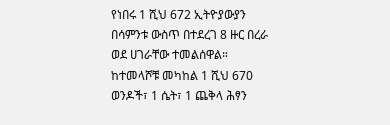የነበሩ 1 ሺህ 672 ኢትዮያውያን በሳምንቱ ውስጥ በተደረገ 8 ዙር በረራ ወደ ሀገራቸው ተመልሰዋል።
ከተመላሾቹ መካከል 1 ሺህ 670 ወንዶች፣ 1 ሴት፣ 1 ጨቅላ ሕፃን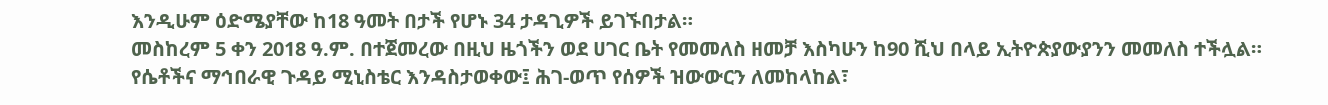እንዲሁም ዕድሜያቸው ከ18 ዓመት በታች የሆኑ 34 ታዳጊዎች ይገኙበታል።
መስከረም 5 ቀን 2018 ዓ.ም. በተጀመረው በዚህ ዜጎችን ወደ ሀገር ቤት የመመለስ ዘመቻ እስካሁን ከ90 ሺህ በላይ ኢትዮጵያውያንን መመለስ ተችሏል።
የሴቶችና ማኅበራዊ ጉዳይ ሚኒስቴር እንዳስታወቀው፤ ሕገ-ወጥ የሰዎች ዝውውርን ለመከላከል፣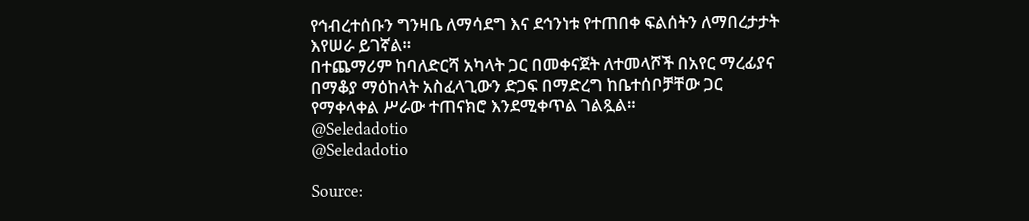የኅብረተሰቡን ግንዛቤ ለማሳደግ እና ደኅንነቱ የተጠበቀ ፍልሰትን ለማበረታታት እየሠራ ይገኛል።
በተጨማሪም ከባለድርሻ አካላት ጋር በመቀናጀት ለተመላሾች በአየር ማረፊያና በማቆያ ማዕከላት አስፈላጊውን ድጋፍ በማድረግ ከቤተሰቦቻቸው ጋር የማቀላቀል ሥራው ተጠናክሮ እንደሚቀጥል ገልጿል።
@Seledadotio
@Seledadotio

Source: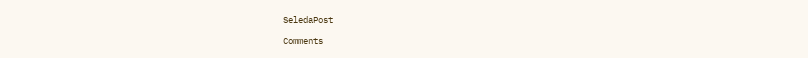SeledaPost

Comments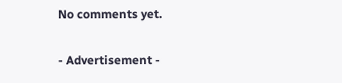No comments yet.

- Advertisement -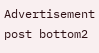Advertisement post bottom2